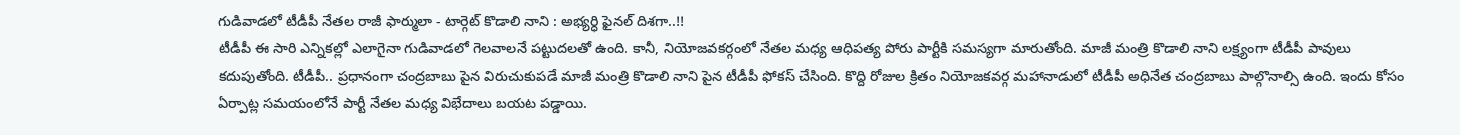గుడివాడలో టీడీపీ నేతల రాజీ ఫార్ములా - టార్గెట్ కొడాలి నాని : అభ్యర్ధి ఫైనల్ దిశగా..!!
టీడీపీ ఈ సారి ఎన్నికల్లో ఎలాగైనా గుడివాడలో గెలవాలనే పట్టుదలతో ఉంది. కానీ, నియోజవకర్గంలో నేతల మధ్య ఆధిపత్య పోరు పార్టీకి సమస్యగా మారుతోంది. మాజీ మంత్రి కొడాలి నాని లక్ష్యంగా టీడీపీ పావులు కదుపుతోంది. టీడీపీ.. ప్రధానంగా చంద్రబాబు పైన విరుచుకుపడే మాజీ మంత్రి కొడాలి నాని పైన టీడీపీ ఫోకస్ చేసింది. కొద్ది రోజుల క్రితం నియోజకవర్గ మహానాడులో టీడీపీ అధినేత చంద్రబాబు పాల్గొనాల్సి ఉంది. ఇందు కోసం ఏర్పాట్ల సమయంలోనే పార్టీ నేతల మధ్య విభేదాలు బయట పడ్డాయి.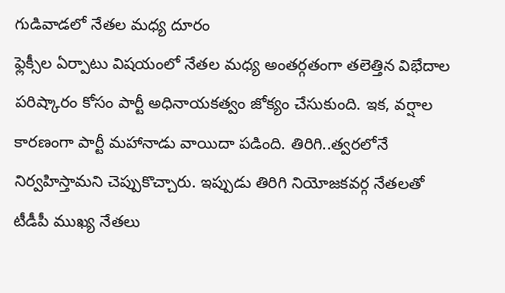గుడివాడలో నేతల మధ్య దూరం
ఫ్లెక్సీల ఏర్పాటు విషయంలో నేతల మధ్య అంతర్గతంగా తలెత్తిన విభేదాల పరిష్కారం కోసం పార్టీ అధినాయకత్వం జోక్యం చేసుకుంది. ఇక, వర్షాల కారణంగా పార్టీ మహానాడు వాయిదా పడింది. తిరిగి..త్వరలోనే నిర్వహిస్తామని చెప్పుకొచ్చారు. ఇప్పుడు తిరిగి నియోజకవర్గ నేతలతో టీడీపీ ముఖ్య నేతలు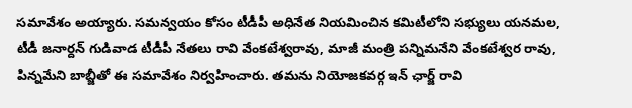సమావేశం అయ్యారు. సమన్వయం కోసం టీడీపీ అధినేత నియమించిన కమిటీలోని సభ్యులు యనమల, టీడీ జనార్దన్ గుడివాడ టీడీపీ నేతలు రావి వేంకటేశ్వరావు, మాజీ మంత్రి పన్నిమనేని వేంకటేశ్వర రావు, పిన్నమేని బాబ్జీతో ఈ సమావేశం నిర్వహించారు. తమను నియోజకవర్గ ఇన్ ఛార్జ్ రావి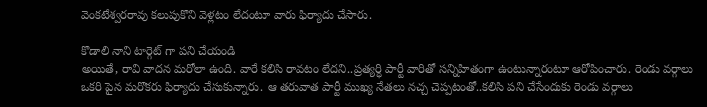వెంకటేశ్వరరావు కలుపుకొని వెళ్లటం లేదంటూ వారు ఫిర్యాదు చేసారు.

కొడాలి నాని టార్గెట్ గా పని చేయండి
అయితే, రావి వాదన మరోలా ఉంది. వారే కలిసి రావటం లేదని..ప్రత్యర్ధి పార్టీ వారితో సన్నిహితంగా ఉంటున్నారంటూ ఆరోపించారు. రెండు వర్గాలు ఒకరి పైన మరొకరు ఫిర్యాదు చేసుకున్నారు. ఆ తరువాత పార్టీ ముఖ్య నేతలు నచ్చ చెప్పటంతో..కలిసి పని చేసేందుకు రెండు వర్గాలు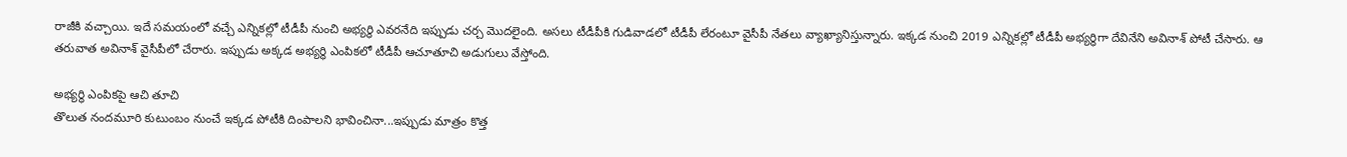రాజీకి వచ్చాయి. ఇదే సమయంలో వచ్చే ఎన్నికల్లో టీడీపీ నుంచి అభ్యర్ధి ఎవరనేది ఇప్పుడు చర్చ మొదలైంది. అసలు టీడీపీకి గుడివాడలో టీడీపీ లేరంటూ వైసీపీ నేతలు వ్యాఖ్యానిస్తున్నారు. ఇక్కడ నుంచి 2019 ఎన్నికల్లో టీడీపీ అభ్యర్ధిగా దేవినేని అవినాశ్ పోటీ చేసారు. ఆ తరువాత అవినాశ్ వైసీపీలో చేరారు. ఇప్పుడు అక్కడ అభ్యర్ధి ఎంపికలో టీడీపీ ఆచూతూచి అడుగులు వేస్తోంది.

అభ్యర్ధి ఎంపికపై ఆచి తూచి
తొలుత నందమూరి కుటుంబం నుంచే ఇక్కడ పోటీకి దింపాలని భావించినా...ఇప్పుడు మాత్రం కొత్త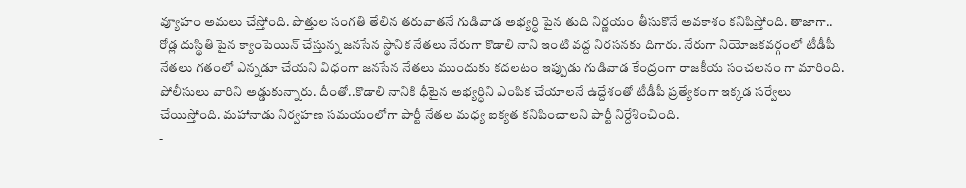వ్యూహం అమలు చేస్తోంది. పొత్తుల సంగతి తేలిన తరువాతనే గుడివాడ అభ్యర్ధి పైన తుది నిర్ణయం తీసుకొనే అవకాశం కనిపిస్తోంది. తాజాగా.. రోడ్ల దుస్థితి పైన క్యాంపెయిన్ చేస్తున్న జనసేన స్థానిక నేతలు నేరుగా కొడాలి నాని ఇంటి వద్ద నిరసనకు దిగారు. నేరుగా నియోజకవర్గంలో టీడీపీ నేతలు గతంలో ఎన్నడూ చేయని విధంగా జనసేన నేతలు ముందుకు కదలటం ఇప్పుడు గుడివాడ కేంద్రంగా రాజకీయ సంచలనం గా మారింది. పోలీసులు వారిని అడ్డుకున్నారు. దీంతో..కొడాలి నానికి ధీటైన అభ్యర్ధిని ఎంపిక చేయాలనే ఉద్దేశంతో టీడీపీ ప్రత్యేకంగా ఇక్కడ సర్వేలు చేయిస్తోంది. మహానాడు నిర్వహణ సమయంలోగా పార్టీ నేతల మధ్య ఐక్యత కనిపించాలని పార్టీ నిర్దేశించింది.
-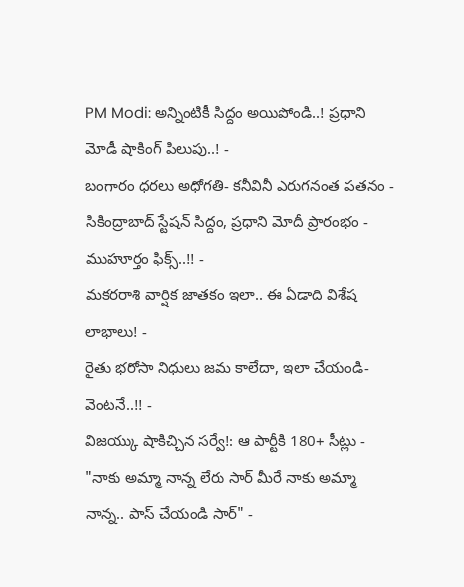PM Modi: అన్నింటికీ సిద్దం అయిపోండి..! ప్రధాని మోడీ షాకింగ్ పిలుపు..! -
బంగారం ధరలు అధోగతి- కనీవినీ ఎరుగనంత పతనం -
సికింద్రాబాద్ స్టేషన్ సిద్దం, ప్రధాని మోదీ ప్రారంభం - ముహూర్తం ఫిక్స్..!! -
మకరరాశి వార్షిక జాతకం ఇలా.. ఈ ఏడాది విశేష లాభాలు! -
రైతు భరోసా నిధులు జమ కాలేదా, ఇలా చేయండి- వెంటనే..!! -
విజయ్కు షాకిచ్చిన సర్వే!: ఆ పార్టీకి 180+ సీట్లు -
"నాకు అమ్మా నాన్న లేరు సార్ మీరే నాకు అమ్మా నాన్న.. పాస్ చేయండి సార్" -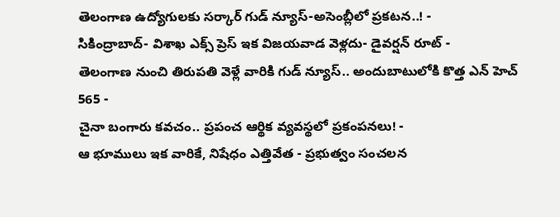తెలంగాణ ఉద్యోగులకు సర్కార్ గుడ్ న్యూస్-అసెంబ్లీలో ప్రకటన..! -
సికింద్రాబాద్- విశాఖ ఎక్స్ ప్రెస్ ఇక విజయవాడ వెళ్లదు- డైవర్షన్ రూట్ -
తెలంగాణ నుంచి తిరుపతి వెళ్లే వారికి గుడ్ న్యూస్.. అందుబాటులోకి కొత్త ఎన్ హెచ్ 565 -
చైనా బంగారు కవచం.. ప్రపంచ ఆర్థిక వ్యవస్థలో ప్రకంపనలు! -
ఆ భూములు ఇక వారికే, నిషేధం ఎత్తివేత - ప్రభుత్వం సంచలన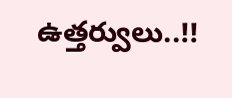ఉత్తర్వులు..!!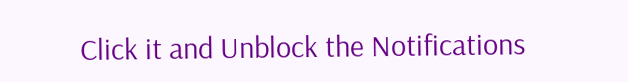Click it and Unblock the Notifications